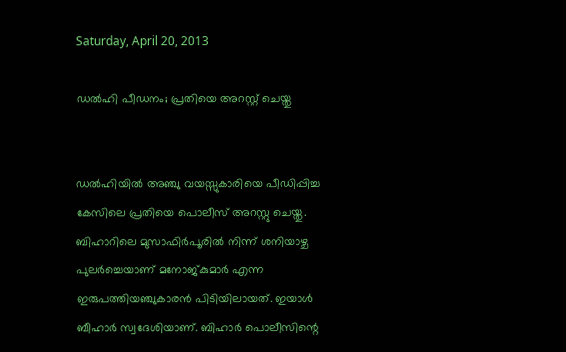Saturday, April 20, 2013

ഡല്‍ഹി പീഡനം; പ്രതിയെ അറസ്റ്റ് ചെയ്തു


ഡല്‍ഹിയില്‍ അഞ്ചു വയസ്സുകാരിയെ പീഡിപ്പിച്ച കേസിലെ പ്രതിയെ പൊലീസ് അറസ്റ്റു ചെയ്തു. ബിഹാറിലെ മുസാഫിര്‍പൂരില്‍ നിന്ന് ശനിയാഴ്ച പുലര്‍ച്ചെയാണ് മനോജ്കുമാര്‍ എന്ന ഇരുപത്തിയഞ്ചുകാരന്‍ പിടിയിലായത്. ഇയാള്‍ ബീഹാര്‍ സ്വദേശിയാണ്. ബിഹാര്‍ പൊലീസിന്റെ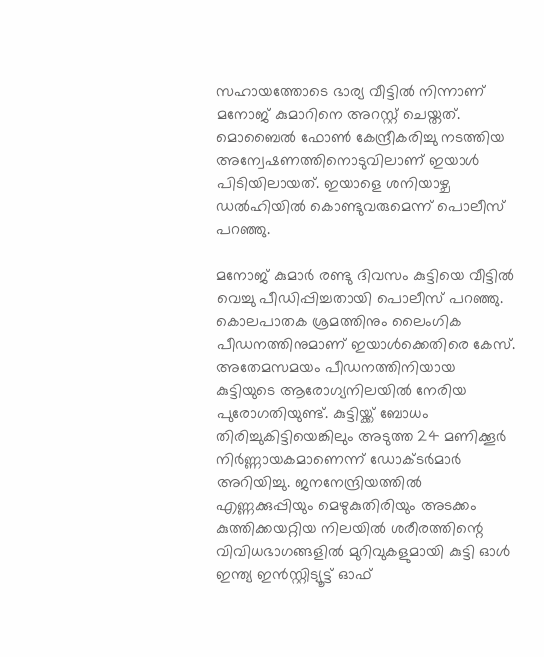സഹായത്തോടെ ഭാര്യ വീട്ടില്‍ നിന്നാണ് മനോജ് കുമാറിനെ അറസ്റ്റ് ചെയ്തത്. മൊബൈല്‍ ഫോണ്‍ കേന്ദ്രീകരിച്ചു നടത്തിയ അന്വേഷണത്തിനൊടുവിലാണ് ഇയാള്‍ പിടിയിലായത്. ഇയാളെ ശനിയാഴ്ച ഡല്‍ഹിയില്‍ കൊണ്ടുവരുമെന്ന് പൊലീസ് പറഞ്ഞു.

മനോജ് കുമാര്‍ രണ്ടു ദിവസം കുട്ടിയെ വീട്ടില്‍ വെച്ചു പീഡിപ്പിച്ചതായി പൊലീസ് പറഞ്ഞു. കൊലപാതക ശ്രമത്തിനും ലൈംഗിക പീഡനത്തിനുമാണ് ഇയാള്‍ക്കെതിരെ കേസ്. അതേമസമയം പീഡനത്തിനിയായ കുട്ടിയുടെ ആരോഗ്യനിലയില്‍ നേരിയ പുരോഗതിയുണ്ട്. കുട്ടിയ്ക്ക് ബോധം തിരിച്ചുകിട്ടിയെങ്കിലും അടുത്ത 24 മണിക്കൂര്‍ നിര്‍ണ്ണായകമാണെന്ന് ഡോക്ടര്‍മാര്‍ അറിയിച്ചു. ജനനേന്ദ്രിയത്തില്‍ എണ്ണക്കുപ്പിയും മെഴുകുതിരിയും അടക്കം കുത്തിക്കയറ്റിയ നിലയില്‍ ശരീരത്തിന്റെ വിവിധഭാഗങ്ങളില്‍ മുറിവുകളുമായി കുട്ടി ഓള്‍ ഇന്ത്യ ഇന്‍സ്റ്റിട്യൂട്ട് ഓഫ്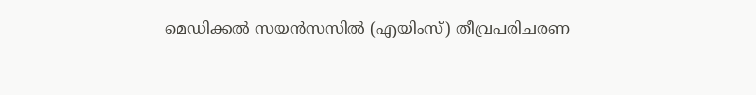മെഡിക്കല്‍ സയന്‍സസില്‍ (എയിംസ്) തീവ്രപരിചരണ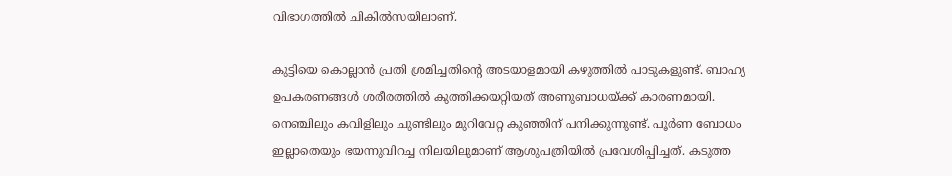വിഭാഗത്തില്‍ ചികില്‍സയിലാണ്.

കുട്ടിയെ കൊല്ലാന്‍ പ്രതി ശ്രമിച്ചതിന്റെ അടയാളമായി കഴുത്തില്‍ പാടുകളുണ്ട്. ബാഹ്യ ഉപകരണങ്ങള്‍ ശരീരത്തില്‍ കുത്തിക്കയറ്റിയത് അണുബാധയ്ക്ക് കാരണമായി. നെഞ്ചിലും കവിളിലും ചുണ്ടിലും മുറിവേറ്റ കുഞ്ഞിന് പനിക്കുന്നുണ്ട്. പൂര്‍ണ ബോധം ഇല്ലാതെയും ഭയന്നുവിറച്ച നിലയിലുമാണ് ആശുപത്രിയില്‍ പ്രവേശിപ്പിച്ചത്. കടുത്ത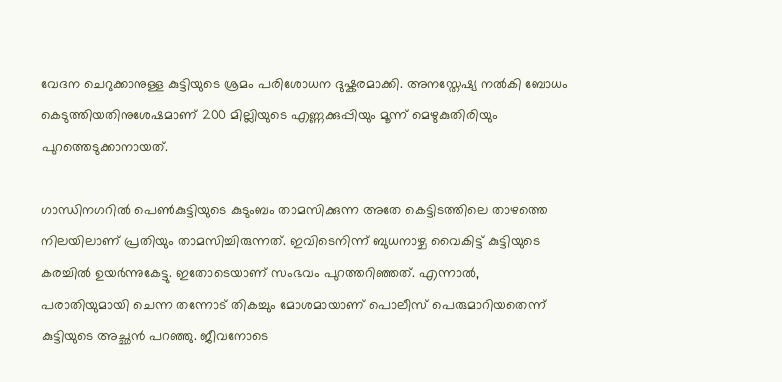വേദന ചെറുക്കാനുള്ള കുട്ടിയുടെ ശ്രമം പരിശോധന ദുഷ്കരമാക്കി. അനസ്തേഷ്യ നല്‍കി ബോധം കെടുത്തിയതിനുശേഷമാണ് 200 മില്ലിയുടെ എണ്ണക്കുപ്പിയും മൂന്ന് മെഴുകുതിരിയും പുറത്തെടുക്കാനായത്.

ഗാന്ധിനഗറില്‍ പെണ്‍കുട്ടിയുടെ കുടുംബം താമസിക്കുന്ന അതേ കെട്ടിടത്തിലെ താഴത്തെ നിലയിലാണ് പ്രതിയും താമസിച്ചിരുന്നത്. ഇവിടെനിന്ന് ബുധനാഴ്ച വൈകിട്ട് കുട്ടിയുടെ കരച്ചില്‍ ഉയര്‍ന്നുകേട്ടു. ഇതോടെയാണ് സംഭവം പുറത്തറിഞ്ഞത്. എന്നാല്‍, പരാതിയുമായി ചെന്ന തന്നോട് തികച്ചും മോശമായാണ് പൊലീസ് പെരുമാറിയതെന്ന് കുട്ടിയുടെ അച്ഛന്‍ പറഞ്ഞു. ജീവനോടെ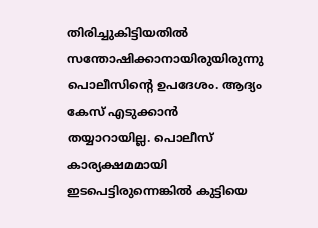തിരിച്ചുകിട്ടിയതില്‍ സന്തോഷിക്കാനായിരുയിരുന്നു പൊലീസിന്റെ ഉപദേശം. ആദ്യം കേസ് എടുക്കാന്‍ തയ്യാറായില്ല. പൊലീസ് കാര്യക്ഷമമായി ഇടപെട്ടിരുന്നെങ്കില്‍ കുട്ടിയെ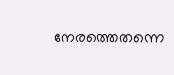നേരത്തെതന്നെ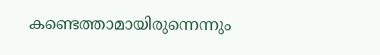കണ്ടെത്താമായിരുന്നെന്നും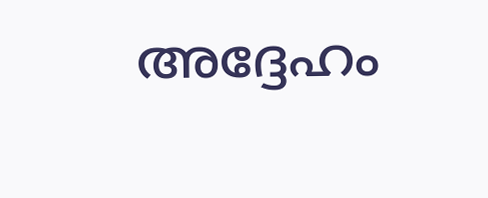അദ്ദേഹം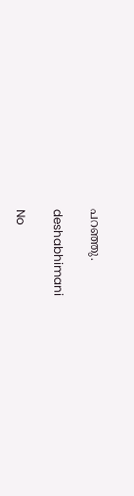പറഞ്ഞു.

deshabhimani

No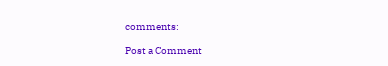comments:

Post a Comment